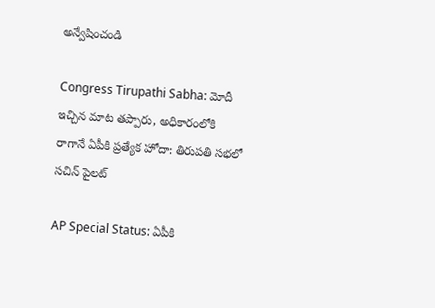అన్వేషించండి

Congress Tirupathi Sabha: మోదీ ఇచ్చిన మాట తప్పారు, అధికారంలోకి రాగానే ఏపీకి ప్రత్యేక హోదా: తిరుపతి సభలో సచిన్ పైలట్

AP Special Status: ఏపీకి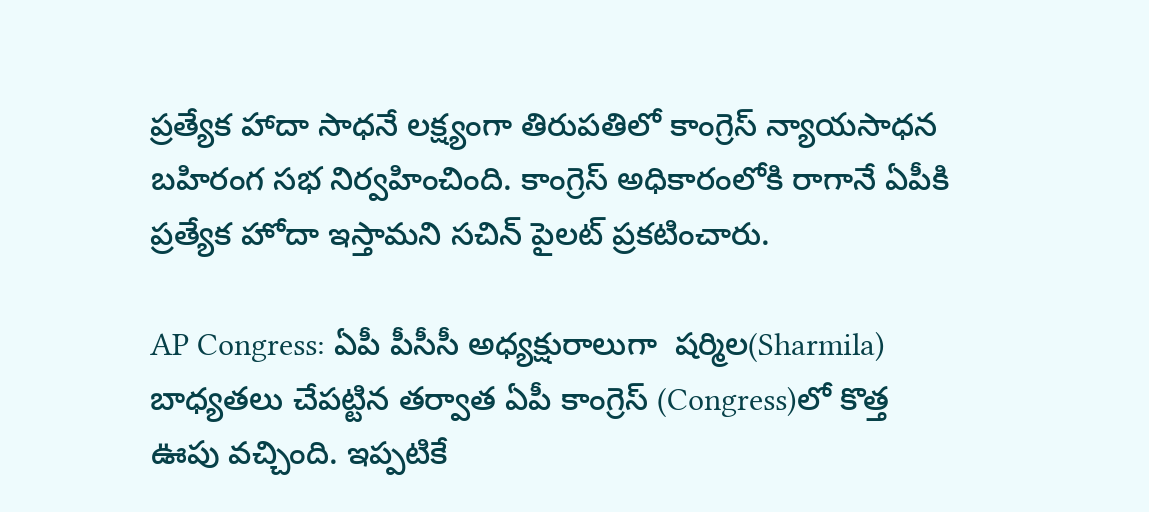ప్రత్యేక హాదా సాధనే లక్ష్యంగా తిరుపతిలో కాంగ్రెస్ న్యాయసాధన బహిరంగ సభ నిర్వహించింది. కాంగ్రెస్ అధికారంలోకి రాగానే ఏపీకి ప్రత్యేక హోదా ఇస్తామని సచిన్ పైలట్ ప్రకటించారు.

AP Congress: ఏపీ పీసీసీ అధ్యక్షురాలుగా  షర్మిల(Sharmila) బాధ్యతలు చేపట్టిన తర్వాత ఏపీ కాంగ్రెస్ (Congress)లో కొత్త ఊపు వచ్చింది. ఇప్పటికే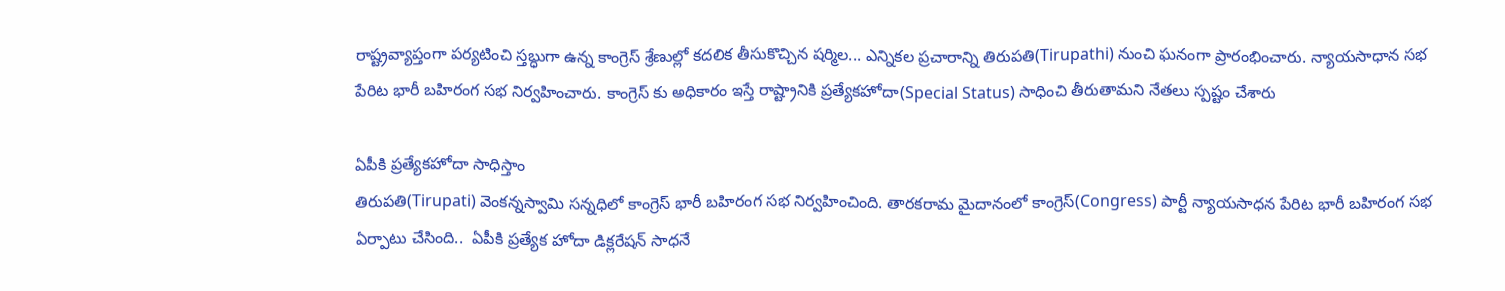రాష్ట్రవ్యాప్తంగా పర్యటించి స్తబ్ధుగా ఉన్న కాంగ్రెస్ శ్రేణుల్లో కదలిక తీసుకొచ్చిన షర్మిల... ఎన్నికల ప్రచారాన్ని తిరుపతి(Tirupathi) నుంచి ఘనంగా ప్రారంభించారు. న్యాయసాధాన సభ పేరిట భారీ బహిరంగ సభ నిర్వహించారు. కాంగ్రెస్ కు అధికారం ఇస్తే రాష్ట్రానికి ప్రత్యేకహోదా(Special Status) సాధించి తీరుతామని నేతలు స్పష్టం చేశారు

ఏపీకి ప్రత్యేకహోదా సాధిస్తాం
తిరుపతి(Tirupati) వెంకన్నస్వామి సన్నధిలో కాంగ్రెస్ భారీ బహిరంగ సభ నిర్వహించింది. తారకరామ మైదానంలో కాంగ్రెస్(Congress) పార్టీ న్యాయసాధన పేరిట భారీ బహిరంగ సభ ఏర్పాటు చేసింది..  ఏపీకి ప్రత్యేక హోదా డిక్లరేషన్‌ సాధనే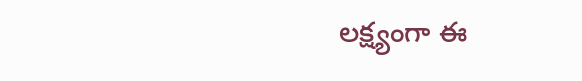లక్ష్యంగా ఈ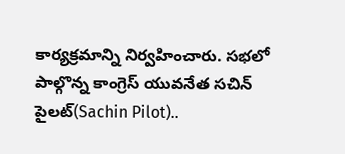కార్యక్రమాన్ని నిర్వహించారు. సభలో పాల్గొన్న కాంగ్రెస్ యువనేత సచిన్ పైలట్(Sachin Pilot)..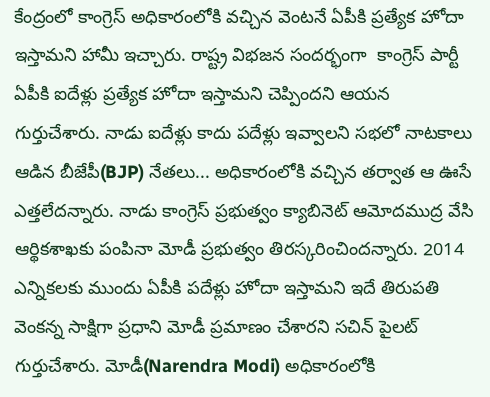కేంద్రంలో కాంగ్రెస్ అధికారంలోకి వచ్చిన వెంటనే ఏపీకి ప్రత్యేక హోదా ఇస్తామని హామీ ఇచ్చారు. రాష్ట్ర విభజన సందర్భంగా  కాంగ్రెస్ పార్టీ ఏపీకి ఐదేళ్లు ప్రత్యేక హోదా ఇస్తామని చెప్పిందని ఆయన గుర్తుచేశారు. నాడు ఐదేళ్లు కాదు పదేళ్లు ఇవ్వాలని సభలో నాటకాలు ఆడిన బీజేపీ(BJP) నేతలు... అధికారంలోకి వచ్చిన తర్వాత ఆ ఊసే ఎత్తలేదన్నారు. నాడు కాంగ్రెస్ ప్రభుత్వం క్యాబినెట్ ఆమోదముద్ర వేసి ఆర్థికశాఖకు పంపినా మోడీ ప్రభుత్వం తిరస్కరించిందన్నారు. 2014 ఎన్నికలకు ముందు ఏపీకి పదేళ్లు హోదా ఇస్తామని ఇదే తిరుపతి వెంకన్న సాక్షిగా ప్రధాని మోడీ ప్రమాణం చేశారని సచిన్ పైలట్ గుర్తుచేశారు. మోడీ(Narendra Modi) అధికారంలోకి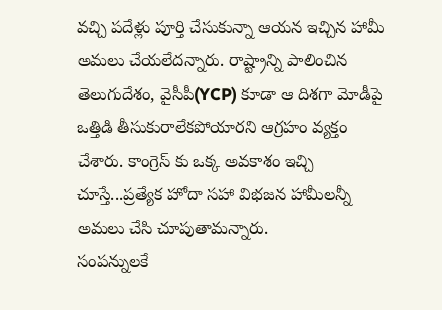వచ్చి పదేళ్లు పూర్తి చేసుకున్నా ఆయన ఇచ్చిన హామీ అమలు చేయలేదన్నారు. రాష్ట్రాన్ని పాలించిన తెలుగుదేశం, వైసీపీ(YCP) కూడా ఆ దిశగా మోడీపై ఒత్తిడి తీసుకురాలేకపోయారని ఆగ్రహం వ్యక్తం చేశారు. కాంగ్రెస్ కు ఒక్క అవకాశం ఇచ్చి చూస్తే...ప్రత్యేక హోదా సహా విభజన హామీలన్నీ అమలు చేసి చూపుతామన్నారు.
సంపన్నులకే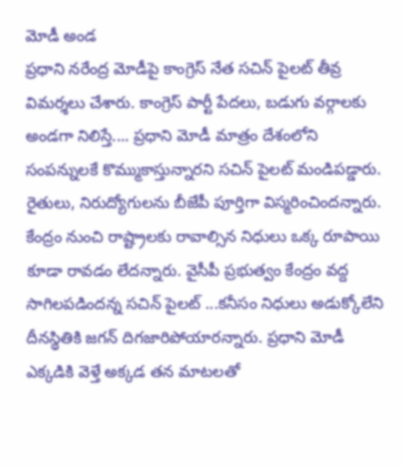మోడీ అండ
ప్రధాని నరేంద్ర మోడీపై కాంగ్రెస్ నేత సచిన్ పైలట్ తీవ్ర విమర్శలు చేశారు. కాంగ్రెస్ పార్టీ పేదలు, బడుగు వర్గాలకు అండగా నిలిస్తే.... ప్రధాని మోడీ మాత్రం దేశంలోని సంపన్నులకే కొమ్ముకాస్తున్నారని సచిన్ పైలట్ మండిపడ్డారు. రైతులు, నిరుద్యోగులను బీజేపీ పూర్తిగా విస్మరించిందన్నారు. కేంద్రం నుంచి రాష్ట్రాలకు రావాల్సిన నిధులు ఒక్క రూపాయి కూడా రావడం లేదన్నారు. వైసీపీ ప్రభుత్వం కేంద్రం వద్ద సాగిలపడిందన్న సచిన్ పైలట్ ...కనీసం నిధులు అడుక్కోలేని దీనస్థితికి జగన్ దిగజారిపోయారన్నారు. ప్రధాని మోడీ ఎక్కడికి వెళ్తే అక్కడ తన మాటలతో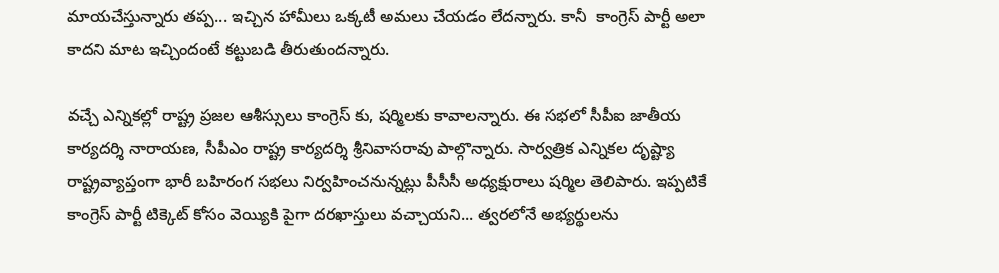మాయచేస్తున్నారు తప్ప... ఇచ్చిన హామీలు ఒక్కటీ అమలు చేయడం లేదన్నారు. కానీ  కాంగ్రెస్ పార్టీ అలా కాదని మాట ఇచ్చిందంటే కట్టుబడి తీరుతుందన్నారు.

వచ్చే ఎన్నికల్లో రాష్ట్ర ప్రజల ఆశీస్సులు కాంగ్రెస్ కు, షర్మిలకు కావాలన్నారు. ఈ సభలో సీపీఐ జాతీయ కార్యదర్శి నారాయణ, సీపీఎం రాష్ట్ర కార్యదర్శి శ్రీనివాసరావు పాల్గొన్నారు. సార్వత్రిక ఎన్నికల దృష్ట్యా రాష్ట్రవ్యాప్తంగా భారీ బహిరంగ సభలు నిర్వహించనున్నట్లు పీసీసీ అధ్యక్షురాలు షర్మిల తెలిపారు. ఇప్పటికే కాంగ్రెస్ పార్టీ టిక్కెట్ కోసం వెయ్యికి పైగా దరఖాస్తులు వచ్చాయని... త్వరలోనే అభ్యర్థులను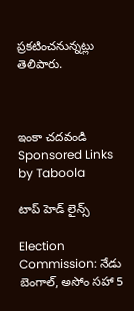ప్రకటించనున్నట్లు తెలిపారు.



ఇంకా చదవండి
Sponsored Links by Taboola

టాప్ హెడ్ లైన్స్

Election Commission: నేడు బెంగాల్, అసోం సహా 5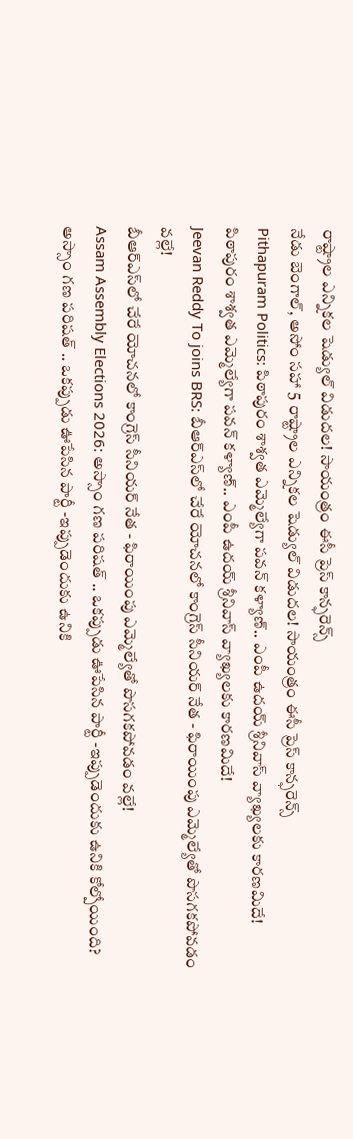రాష్ట్రాల ఎన్నికల షెడ్యుల్ విడుదల! సాయంత్రం ఈసీ ప్రెస్ కాన్ఫరెన్స్
నేడు బెంగాల్, అసోం సహా 5 రాష్ట్రాల ఎన్నికల షెడ్యుల్ విడుదల! సాయంత్రం ఈసీ ప్రెస్ కాన్ఫరెన్స్
Pithapuram Politics: పిఠాపురం శాశ్వ‌త ఎమ్మెల్యేగా ప‌వ‌న్‌ కళ్యాణ్.. ఎంపీ ఉదయ్ శ్రీనివాస్ వ్యాఖ్యలకు కారణమిదే!
పిఠాపురం శాశ్వ‌త ఎమ్మెల్యేగా ప‌వ‌న్‌ కళ్యాణ్.. ఎంపీ ఉదయ్ శ్రీనివాస్ వ్యాఖ్యలకు కారణమిదే!
Jeevan Reddy To joins BRS: బీఆర్ఎస్‌లో చేరే యోచనలో కాంగ్రెస్ సీనియర్ నేత - ఫిరాయింపు ఎమ్మెల్యేతో పొసగకపోవడం వల్లే!
బీఆర్ఎస్‌లో చేరే యోచనలో కాంగ్రెస్ సీనియర్ నేత - ఫిరాయింపు ఎమ్మెల్యేతో పొసగకపోవడం వల్లే!
Assam Assembly Elections 2026: అస్సాం గణ పరిషత్ .. ఒకప్పుడు ఊపేసిన పార్టీ -ఇప్పుడెందుకు ఉనికి కోల్పోయింది?
అస్సాం గణ పరిషత్ .. ఒకప్పుడు ఊపేసిన పార్టీ -ఇప్పుడెందుకు ఉనికి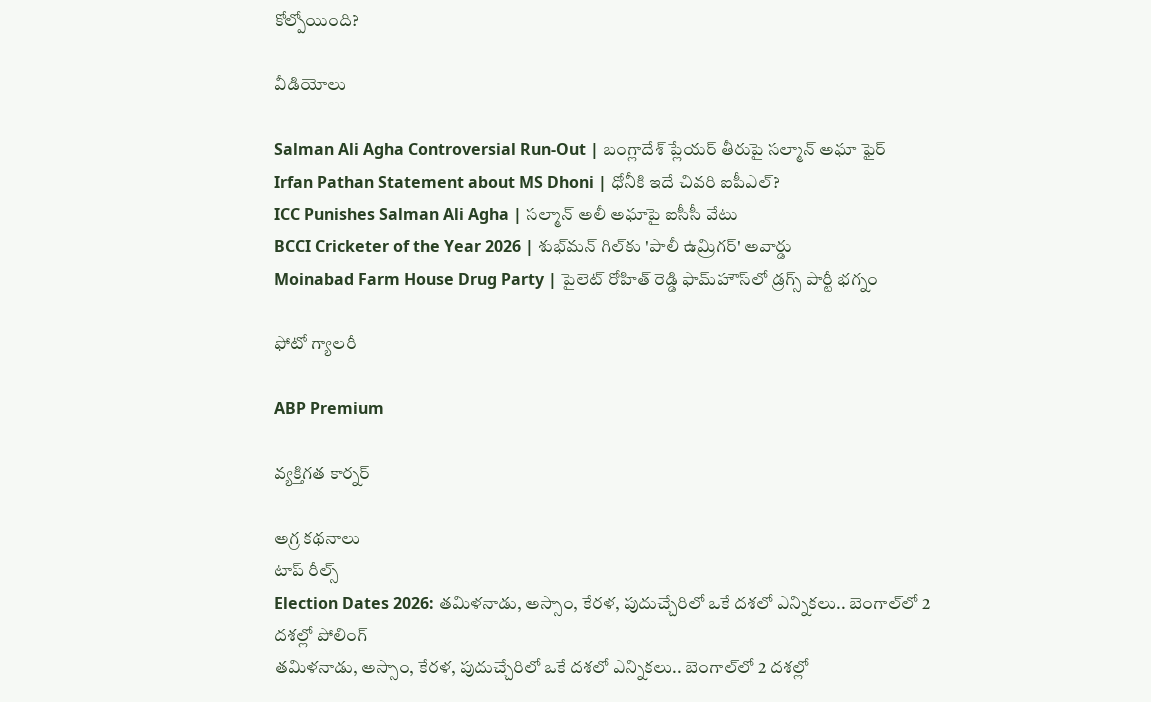కోల్పోయింది?

వీడియోలు

Salman Ali Agha Controversial Run-Out | బంగ్లాదేశ్ ప్లేయర్ తీరుపై సల్మాన్ అఘా ఫైర్
Irfan Pathan Statement about MS Dhoni | ధోనీకి ఇదే చివరి ఐపీఎల్?
ICC Punishes Salman Ali Agha | సల్మాన్ అలీ అఘాపై ఐసీసీ వేటు
BCCI Cricketer of the Year 2026 | శుభ్‌మన్ గిల్‌కు 'పాలీ ఉమ్రిగర్' అవార్డు
Moinabad Farm House Drug Party | పైలెట్ రోహిత్ రెడ్డి ఫామ్‌హౌస్‌లో డ్రగ్స్ పార్టీ భగ్నం

ఫోటో గ్యాలరీ

ABP Premium

వ్యక్తిగత కార్నర్

అగ్ర కథనాలు
టాప్ రీల్స్
Election Dates 2026: తమిళనాడు, అస్సాం, కేరళ, పుదుచ్చేరిలో ఒకే దశలో ఎన్నికలు.. బెంగాల్‌లో 2 దశల్లో పోలింగ్
తమిళనాడు, అస్సాం, కేరళ, పుదుచ్చేరిలో ఒకే దశలో ఎన్నికలు.. బెంగాల్‌లో 2 దశల్లో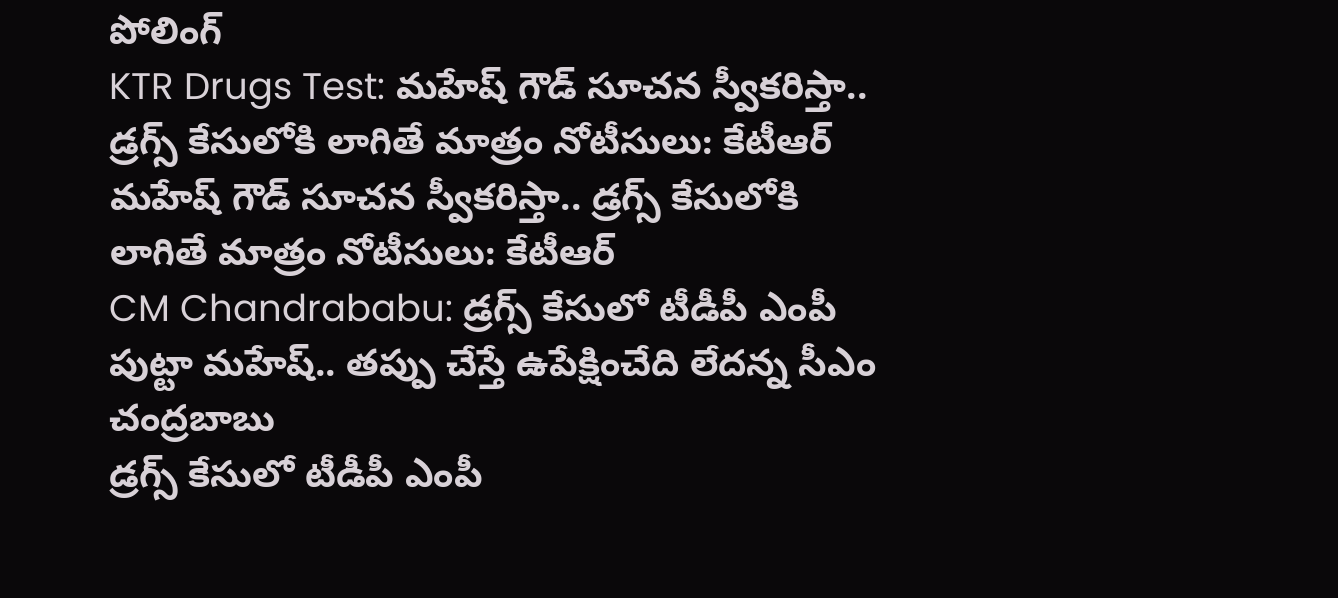పోలింగ్
KTR Drugs Test: మహేష్ గౌడ్ సూచన స్వీకరిస్తా.. డ్రగ్స్ కేసులోకి లాగితే మాత్రం నోటీసులు: కేటీఆర్
మహేష్ గౌడ్ సూచన స్వీకరిస్తా.. డ్రగ్స్ కేసులోకి లాగితే మాత్రం నోటీసులు: కేటీఆర్
CM Chandrababu: డ్రగ్స్ కేసులో టీడీపీ ఎంపీ పుట్టా మహేష్‌.. తప్పు చేస్తే ఉపేక్షించేది లేదన్న సీఎం చంద్రబాబు
డ్రగ్స్ కేసులో టీడీపీ ఎంపీ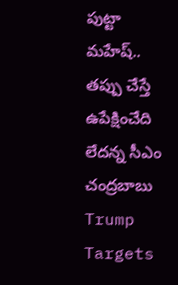పుట్టా మహేష్‌.. తప్పు చేస్తే ఉపేక్షించేది లేదన్న సీఎం చంద్రబాబు
Trump Targets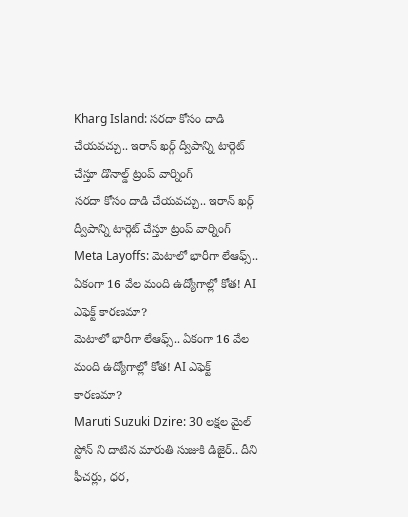Kharg Island: సరదా కోసం దాడి చేయవచ్చు.. ఇరాన్ ఖర్గ్ ద్వీపాన్ని టార్గెట్ చేస్తూ డొనాల్డ్ ట్రంప్ వార్నింగ్
సరదా కోసం దాడి చేయవచ్చు.. ఇరాన్ ఖర్గ్ ద్వీపాన్ని టార్గెట్ చేస్తూ ట్రంప్ వార్నింగ్
Meta Layoffs: మెటాలో భారీగా లేఆఫ్స్.. ఏకంగా 16 వేల మంది ఉద్యోగాల్లో కోత! AI ఎఫెక్ట్ కారణమా?
మెటాలో భారీగా లేఆఫ్స్.. ఏకంగా 16 వేల మంది ఉద్యోగాల్లో కోత! AI ఎఫెక్ట్ కారణమా?
Maruti Suzuki Dzire: 30 లక్షల మైల్ స్టోన్ ని దాటిన మారుతి సుజుకి డిజైర్.. దీని ఫీచర్లు, ధర,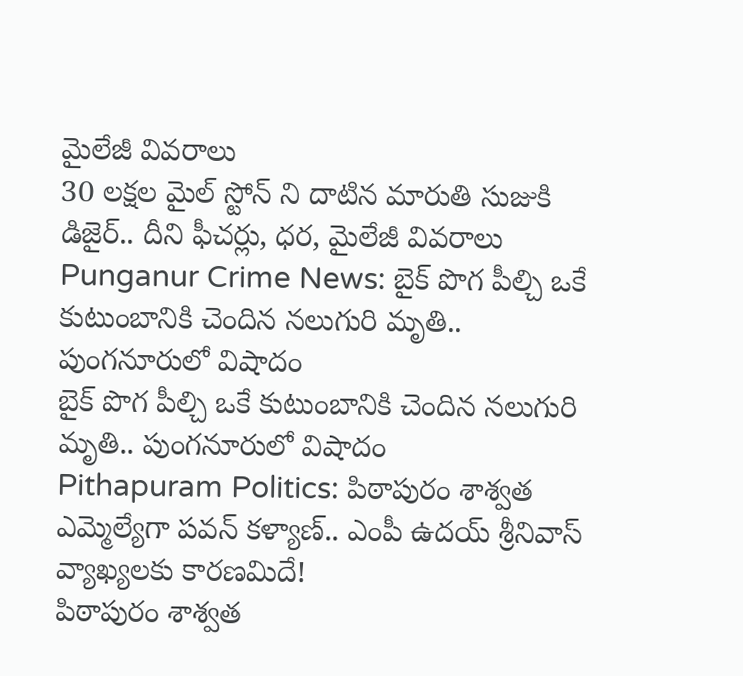మైలేజీ వివరాలు
30 లక్షల మైల్ స్టోన్ ని దాటిన మారుతి సుజుకి డిజైర్.. దీని ఫీచర్లు, ధర, మైలేజీ వివరాలు
Punganur Crime News: బైక్ పొగ పీల్చి ఒకే కుటుంబానికి చెందిన నలుగురి మృతి.. పుంగనూరులో విషాదం
బైక్ పొగ పీల్చి ఒకే కుటుంబానికి చెందిన నలుగురి మృతి.. పుంగనూరులో విషాదం
Pithapuram Politics: పిఠాపురం శాశ్వ‌త ఎమ్మెల్యేగా ప‌వ‌న్‌ కళ్యాణ్.. ఎంపీ ఉదయ్ శ్రీనివాస్ వ్యాఖ్యలకు కారణమిదే!
పిఠాపురం శాశ్వ‌త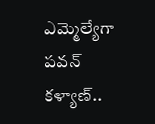ఎమ్మెల్యేగా ప‌వ‌న్‌ కళ్యాణ్..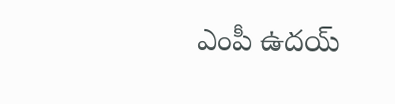ఎంపీ ఉదయ్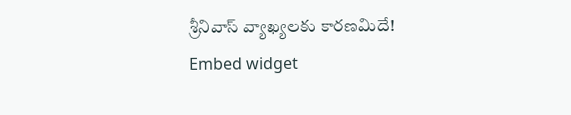శ్రీనివాస్ వ్యాఖ్యలకు కారణమిదే!
Embed widget